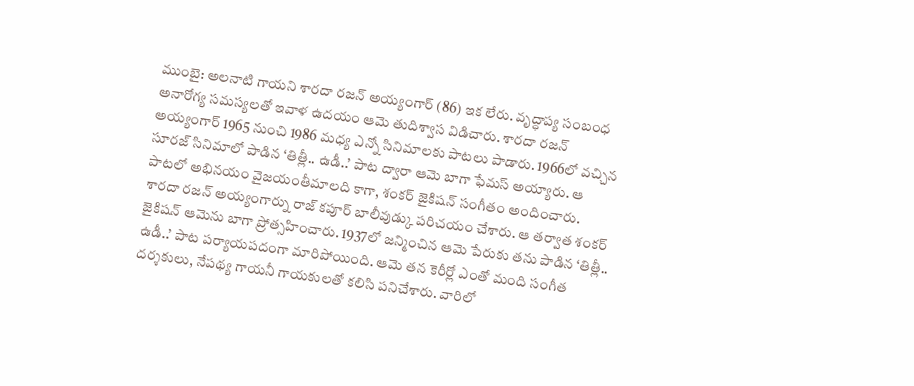ముంబై: అలనాటి గాయని శారదా రజన్ అయ్యంగార్ (86) ఇక లేరు. వృద్ధాప్య సంబంధ అనారోగ్య సమస్యలతో ఇవాళ ఉదయం ఆమె తుదిశ్వాస విడిచారు. శారదా రజన్ అయ్యంగార్ 1965 నుంచి 1986 మధ్య ఎన్నో సినిమాలకు పాటలు పాడారు. 1966లో వచ్చిన సూరజ్ సినిమాలో పాడిన ‘తిత్లీ.. ఉడీ..’ పాట ద్వారా ఆమె బాగా ఫేమస్ అయ్యారు. ఆ పాటలో అభినయం వైజయంతీమాలది కాగా, శంకర్ జైకిషన్ సంగీతం అందించారు.
శారదా రజన్ అయ్యంగార్ను రాజ్ కపూర్ బాలీవుడ్కు పరిచయం చేశారు. ఆ తర్వాత శంకర్ జైకిషన్ ఆమెను బాగా ప్రోత్సహించారు. 1937లో జన్మించిన ఆమె పేరుకు తను పాడిన ‘తిత్లీ.. ఉడీ..’ పాట పర్యాయపదంగా మారిపోయింది. ఆమె తన కెరీర్లో ఎంతో మంది సంగీత దర్శకులు, నేపథ్య గాయనీ గాయకులతో కలిసి పనిచేశారు. వారిలో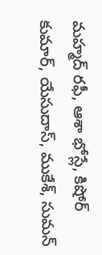మహ్మద్ రఫీ, ఆశా భోస్లే, కిషోర్ కుమార్, యేసుదాస్, ముకేశ్, సుమన్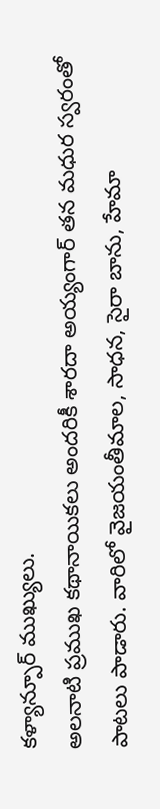కళ్యాన్పూర్ ముఖ్యులు.
అలనాటి ప్రముఖ కథానాయికలు అందరికీ శారదా అయ్యంగార్ తన మధుర స్వరంతో పాటలు పాడారు. వారిలో వైజయంతీమాల, సాధన, సైరా బాను, హేమా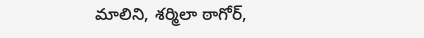మాలిని, శర్మిలా ఠాగోర్,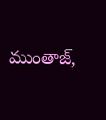ముంతాజ్,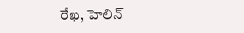రేఖ, హెలిన్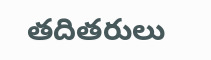తదితరులు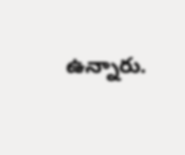ఉన్నారు.